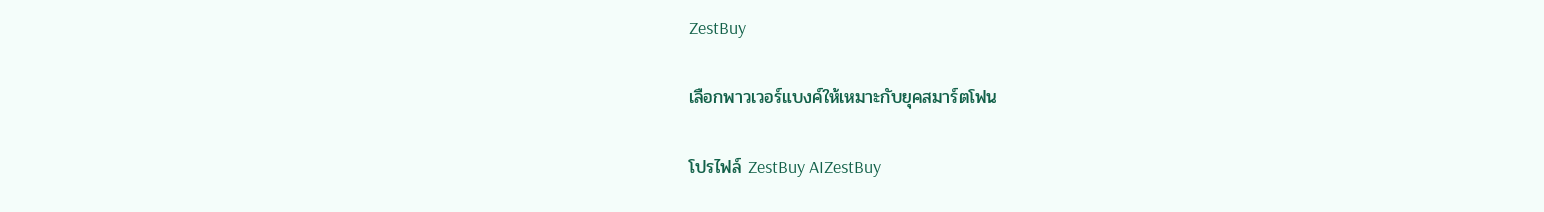ZestBuy

เลือกพาวเวอร์แบงค์ให้เหมาะกับยุคสมาร์ตโฟน

โปรไฟล์ ZestBuy AIZestBuy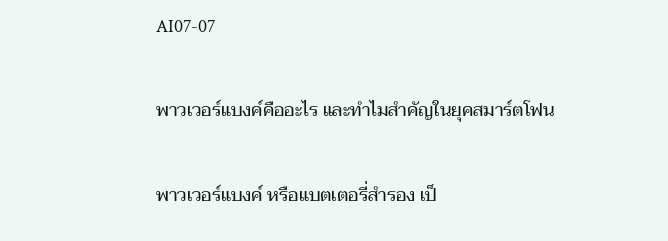AI07-07

พาวเวอร์แบงค์คืออะไร และทำไมสำคัญในยุคสมาร์ตโฟน

พาวเวอร์แบงค์ หรือแบตเตอรี่สำรอง เป็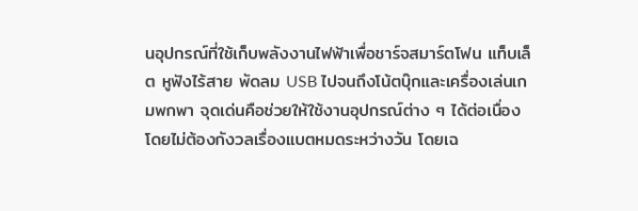นอุปกรณ์ที่ใช้เก็บพลังงานไฟฟ้าเพื่อชาร์จสมาร์ตโฟน แท็บเล็ต หูฟังไร้สาย พัดลม USB ไปจนถึงโน้ตบุ๊กและเครื่องเล่นเกมพกพา จุดเด่นคือช่วยให้ใช้งานอุปกรณ์ต่าง ๆ ได้ต่อเนื่องโดยไม่ต้องกังวลเรื่องแบตหมดระหว่างวัน โดยเฉ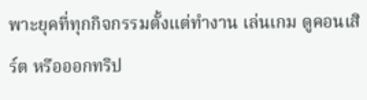พาะยุคที่ทุกกิจกรรมตั้งแต่ทำงาน เล่นเกม ดูคอนเสิร์ต หรือออกทริป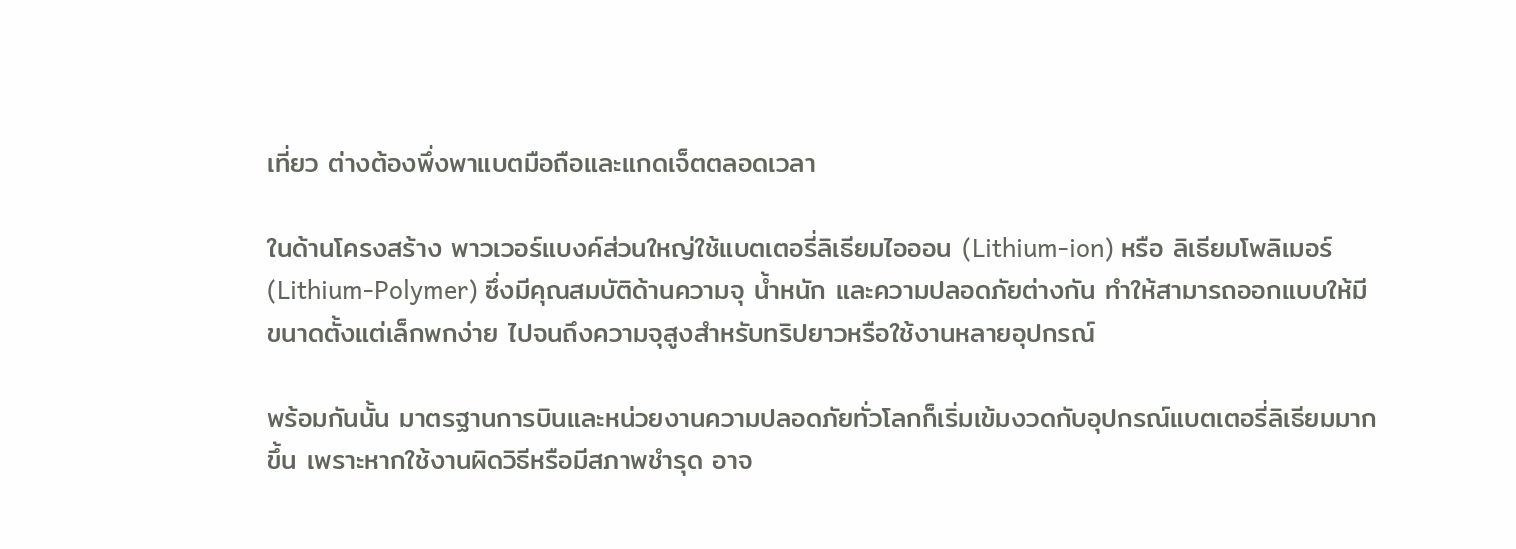เที่ยว ต่างต้องพึ่งพาแบตมือถือและแกดเจ็ตตลอดเวลา

ในด้านโครงสร้าง พาวเวอร์แบงค์ส่วนใหญ่ใช้แบตเตอรี่ลิเธียมไอออน (Lithium-ion) หรือ ลิเธียมโพลิเมอร์ (Lithium-Polymer) ซึ่งมีคุณสมบัติด้านความจุ น้ำหนัก และความปลอดภัยต่างกัน ทำให้สามารถออกแบบให้มีขนาดตั้งแต่เล็กพกง่าย ไปจนถึงความจุสูงสำหรับทริปยาวหรือใช้งานหลายอุปกรณ์

พร้อมกันนั้น มาตรฐานการบินและหน่วยงานความปลอดภัยทั่วโลกก็เริ่มเข้มงวดกับอุปกรณ์แบตเตอรี่ลิเธียมมากขึ้น เพราะหากใช้งานผิดวิธีหรือมีสภาพชำรุด อาจ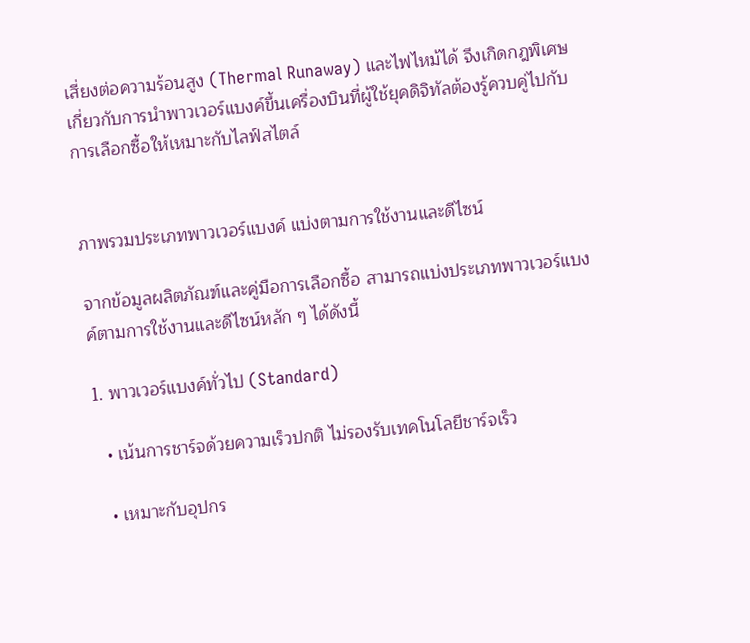เสี่ยงต่อความร้อนสูง (Thermal Runaway) และไฟไหม้ได้ จึงเกิดกฎพิเศษเกี่ยวกับการนำพาวเวอร์แบงค์ขึ้นเครื่องบินที่ผู้ใช้ยุคดิจิทัลต้องรู้ควบคู่ไปกับการเลือกซื้อให้เหมาะกับไลฟ์สไตล์


ภาพรวมประเภทพาวเวอร์แบงค์ แบ่งตามการใช้งานและดีไซน์

จากข้อมูลผลิตภัณฑ์และคู่มือการเลือกซื้อ สามารถแบ่งประเภทพาวเวอร์แบงค์ตามการใช้งานและดีไซน์หลัก ๆ ได้ดังนี้

1. พาวเวอร์แบงค์ทั่วไป (Standard)

  • เน้นการชาร์จด้วยความเร็วปกติ ไม่รองรับเทคโนโลยีชาร์จเร็ว

  • เหมาะกับอุปกร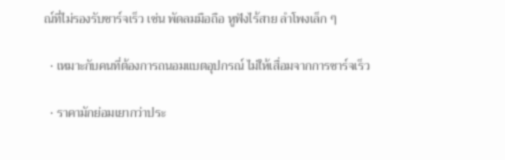ณ์ที่ไม่รองรับชาร์จเร็ว เช่น พัดลมมือถือ หูฟังไร้สาย ลำโพงเล็ก ๆ

  • เหมาะกับคนที่ต้องการถนอมแบตอุปกรณ์ ไม่ให้เสื่อมจากการชาร์จเร็ว

  • ราคามักย่อมเยากว่าประ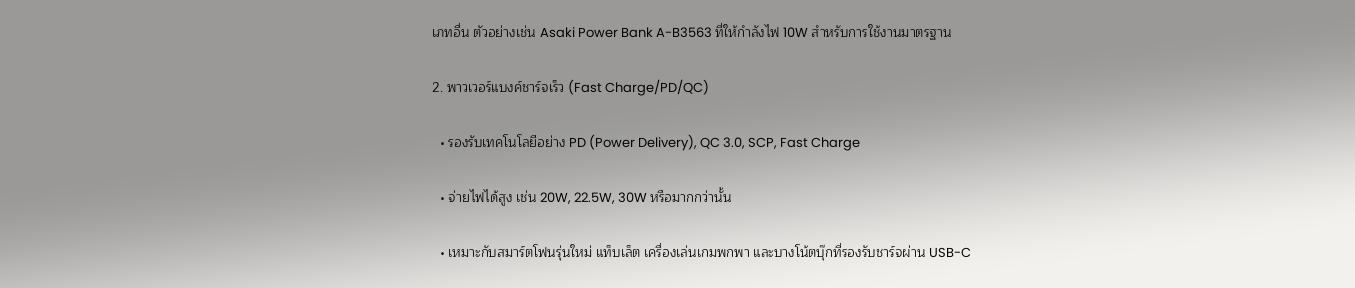เภทอื่น ตัวอย่างเช่น Asaki Power Bank A-B3563 ที่ให้กำลังไฟ 10W สำหรับการใช้งานมาตรฐาน

2. พาวเวอร์แบงค์ชาร์จเร็ว (Fast Charge/PD/QC)

  • รองรับเทคโนโลยีอย่าง PD (Power Delivery), QC 3.0, SCP, Fast Charge

  • จ่ายไฟได้สูง เช่น 20W, 22.5W, 30W หรือมากกว่านั้น

  • เหมาะกับสมาร์ตโฟนรุ่นใหม่ แท็บเล็ต เครื่องเล่นเกมพกพา และบางโน้ตบุ๊กที่รองรับชาร์จผ่าน USB-C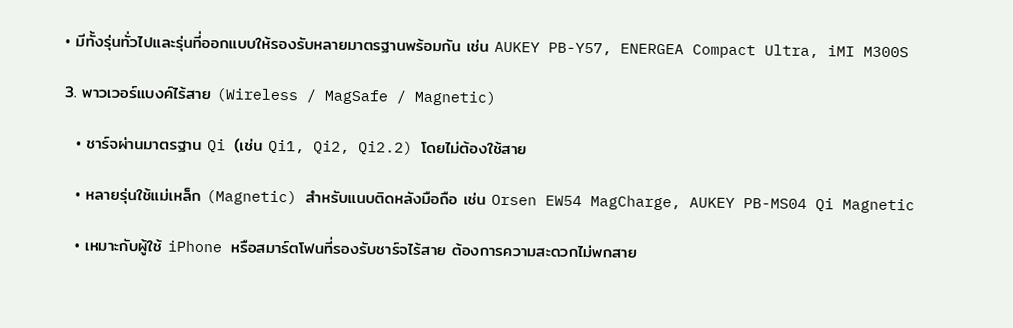• มีทั้งรุ่นทั่วไปและรุ่นที่ออกแบบให้รองรับหลายมาตรฐานพร้อมกัน เช่น AUKEY PB-Y57, ENERGEA Compact Ultra, iMI M300S

3. พาวเวอร์แบงค์ไร้สาย (Wireless / MagSafe / Magnetic)

  • ชาร์จผ่านมาตรฐาน Qi (เช่น Qi1, Qi2, Qi2.2) โดยไม่ต้องใช้สาย

  • หลายรุ่นใช้แม่เหล็ก (Magnetic) สำหรับแนบติดหลังมือถือ เช่น Orsen EW54 MagCharge, AUKEY PB-MS04 Qi Magnetic

  • เหมาะกับผู้ใช้ iPhone หรือสมาร์ตโฟนที่รองรับชาร์จไร้สาย ต้องการความสะดวกไม่พกสาย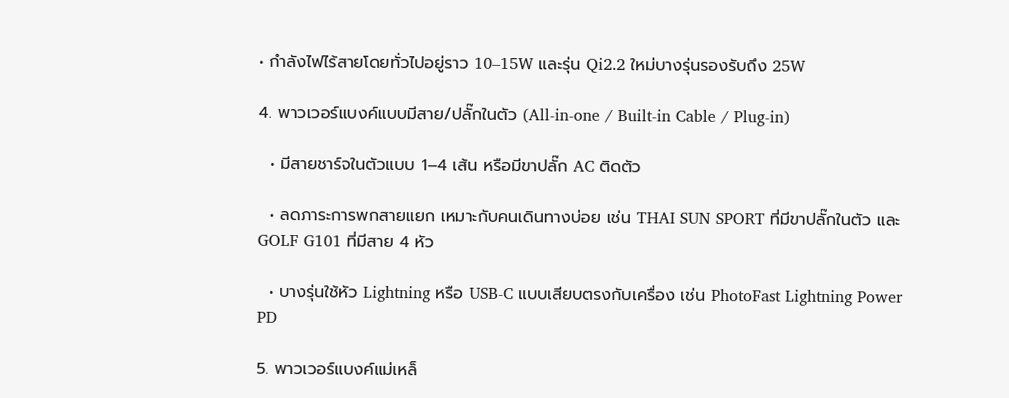• กำลังไฟไร้สายโดยทั่วไปอยู่ราว 10–15W และรุ่น Qi2.2 ใหม่บางรุ่นรองรับถึง 25W

4. พาวเวอร์แบงค์แบบมีสาย/ปลั๊กในตัว (All-in-one / Built-in Cable / Plug-in)

  • มีสายชาร์จในตัวแบบ 1–4 เส้น หรือมีขาปลั๊ก AC ติดตัว

  • ลดภาระการพกสายแยก เหมาะกับคนเดินทางบ่อย เช่น THAI SUN SPORT ที่มีขาปลั๊กในตัว และ GOLF G101 ที่มีสาย 4 หัว

  • บางรุ่นใช้หัว Lightning หรือ USB-C แบบเสียบตรงกับเครื่อง เช่น PhotoFast Lightning Power PD

5. พาวเวอร์แบงค์แม่เหล็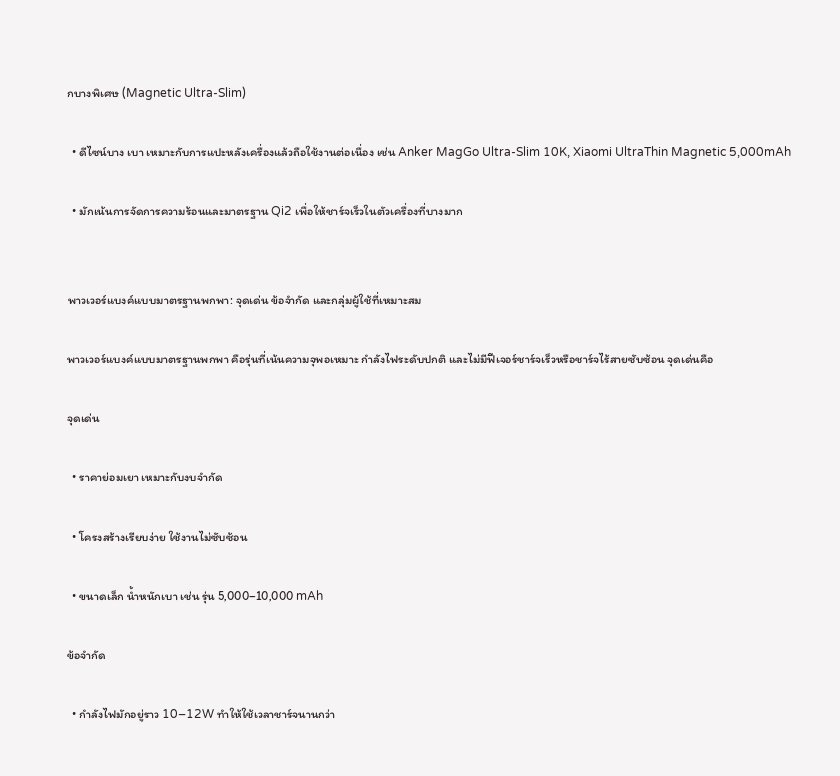กบางพิเศษ (Magnetic Ultra-Slim)

  • ดีไซน์บาง เบา เหมาะกับการแปะหลังเครื่องแล้วถือใช้งานต่อเนื่อง เช่น Anker MagGo Ultra-Slim 10K, Xiaomi UltraThin Magnetic 5,000mAh

  • มักเน้นการจัดการความร้อนและมาตรฐาน Qi2 เพื่อให้ชาร์จเร็วในตัวเครื่องที่บางมาก


พาวเวอร์แบงค์แบบมาตรฐานพกพา: จุดเด่น ข้อจำกัด และกลุ่มผู้ใช้ที่เหมาะสม

พาวเวอร์แบงค์แบบมาตรฐานพกพา คือรุ่นที่เน้นความจุพอเหมาะ กำลังไฟระดับปกติ และไม่มีฟีเจอร์ชาร์จเร็วหรือชาร์จไร้สายซับซ้อน จุดเด่นคือ

จุดเด่น

  • ราคาย่อมเยา เหมาะกับงบจำกัด

  • โครงสร้างเรียบง่าย ใช้งานไม่ซับซ้อน

  • ขนาดเล็ก น้ำหนักเบา เช่น รุ่น 5,000–10,000 mAh

ข้อจำกัด

  • กำลังไฟมักอยู่ราว 10–12W ทำให้ใช้เวลาชาร์จนานกว่า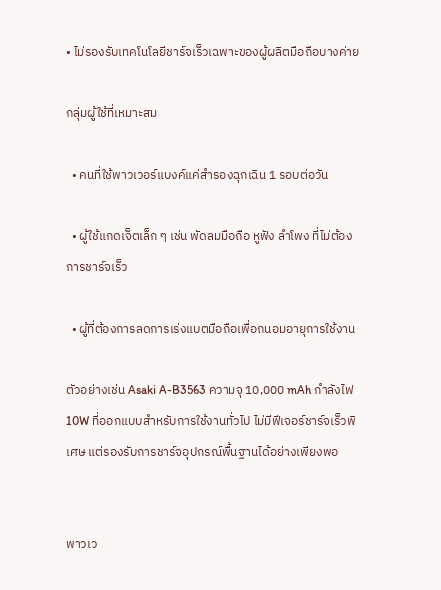• ไม่รองรับเทคโนโลยีชาร์จเร็วเฉพาะของผู้ผลิตมือถือบางค่าย

กลุ่มผู้ใช้ที่เหมาะสม

  • คนที่ใช้พาวเวอร์แบงค์แค่สำรองฉุกเฉิน 1 รอบต่อวัน

  • ผู้ใช้แกดเจ็ตเล็ก ๆ เช่น พัดลมมือถือ หูฟัง ลำโพง ที่ไม่ต้องการชาร์จเร็ว

  • ผู้ที่ต้องการลดการเร่งแบตมือถือเพื่อถนอมอายุการใช้งาน

ตัวอย่างเช่น Asaki A-B3563 ความจุ 10,000 mAh กำลังไฟ 10W ที่ออกแบบสำหรับการใช้งานทั่วไป ไม่มีฟีเจอร์ชาร์จเร็วพิเศษ แต่รองรับการชาร์จอุปกรณ์พื้นฐานได้อย่างเพียงพอ


พาวเว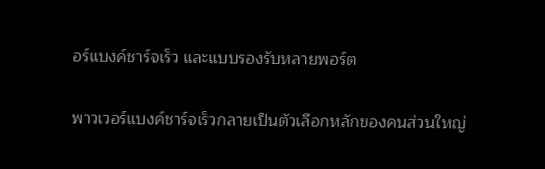อร์แบงค์ชาร์จเร็ว และแบบรองรับหลายพอร์ต

พาวเวอร์แบงค์ชาร์จเร็วกลายเป็นตัวเลือกหลักของคนส่วนใหญ่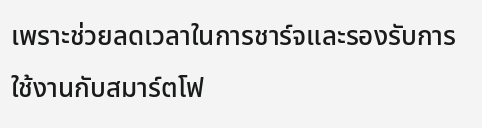เพราะช่วยลดเวลาในการชาร์จและรองรับการใช้งานกับสมาร์ตโฟ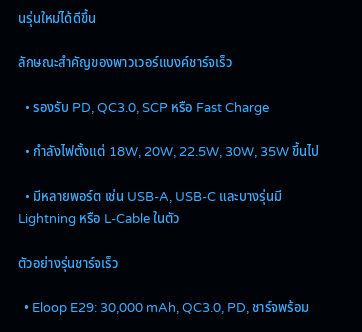นรุ่นใหม่ได้ดีขึ้น

ลักษณะสำคัญของพาวเวอร์แบงค์ชาร์จเร็ว

  • รองรับ PD, QC3.0, SCP หรือ Fast Charge

  • กำลังไฟตั้งแต่ 18W, 20W, 22.5W, 30W, 35W ขึ้นไป

  • มีหลายพอร์ต เช่น USB-A, USB-C และบางรุ่นมี Lightning หรือ L-Cable ในตัว

ตัวอย่างรุ่นชาร์จเร็ว

  • Eloop E29: 30,000 mAh, QC3.0, PD, ชาร์จพร้อม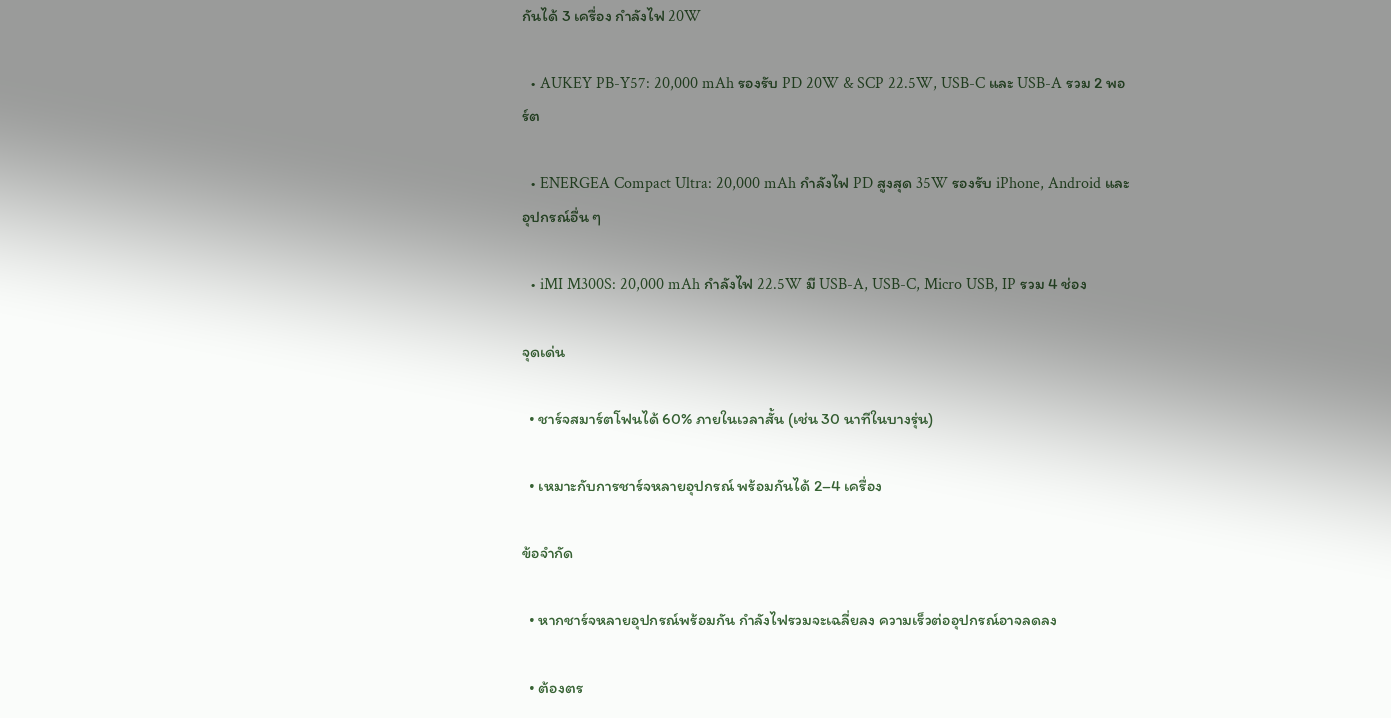กันได้ 3 เครื่อง กำลังไฟ 20W

  • AUKEY PB-Y57: 20,000 mAh รองรับ PD 20W & SCP 22.5W, USB-C และ USB-A รวม 2 พอร์ต

  • ENERGEA Compact Ultra: 20,000 mAh กำลังไฟ PD สูงสุด 35W รองรับ iPhone, Android และอุปกรณ์อื่น ๆ

  • iMI M300S: 20,000 mAh กำลังไฟ 22.5W มี USB-A, USB-C, Micro USB, IP รวม 4 ช่อง

จุดเด่น

  • ชาร์จสมาร์ตโฟนได้ 60% ภายในเวลาสั้น (เช่น 30 นาทีในบางรุ่น)

  • เหมาะกับการชาร์จหลายอุปกรณ์ พร้อมกันได้ 2–4 เครื่อง

ข้อจำกัด

  • หากชาร์จหลายอุปกรณ์พร้อมกัน กำลังไฟรวมจะเฉลี่ยลง ความเร็วต่ออุปกรณ์อาจลดลง

  • ต้องตร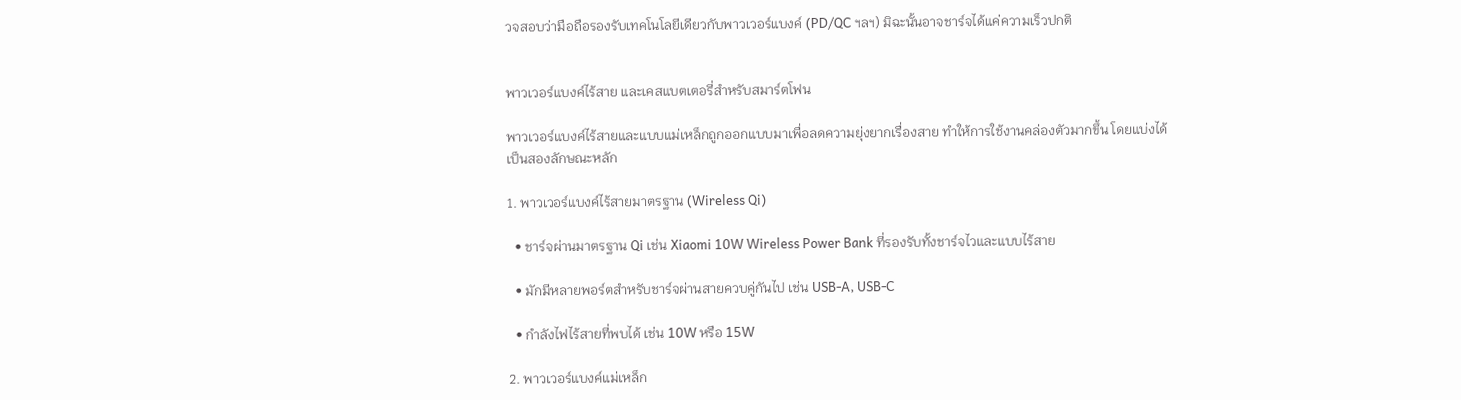วจสอบว่ามือถือรองรับเทคโนโลยีเดียวกับพาวเวอร์แบงค์ (PD/QC ฯลฯ) มิฉะนั้นอาจชาร์จได้แค่ความเร็วปกติ


พาวเวอร์แบงค์ไร้สาย และเคสแบตเตอรี่สำหรับสมาร์ตโฟน

พาวเวอร์แบงค์ไร้สายและแบบแม่เหล็กถูกออกแบบมาเพื่อลดความยุ่งยากเรื่องสาย ทำให้การใช้งานคล่องตัวมากขึ้น โดยแบ่งได้เป็นสองลักษณะหลัก

1. พาวเวอร์แบงค์ไร้สายมาตรฐาน (Wireless Qi)

  • ชาร์จผ่านมาตรฐาน Qi เช่น Xiaomi 10W Wireless Power Bank ที่รองรับทั้งชาร์จไวและแบบไร้สาย

  • มักมีหลายพอร์ตสำหรับชาร์จผ่านสายควบคู่กันไป เช่น USB-A, USB-C

  • กำลังไฟไร้สายที่พบได้ เช่น 10W หรือ 15W

2. พาวเวอร์แบงค์แม่เหล็ก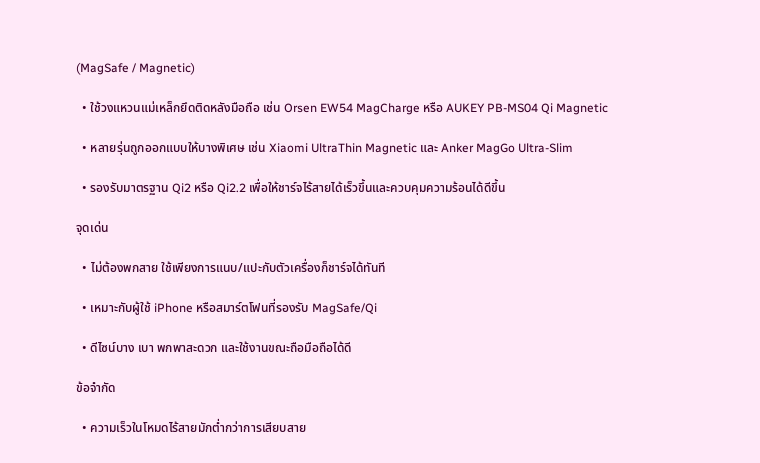(MagSafe / Magnetic)

  • ใช้วงแหวนแม่เหล็กยึดติดหลังมือถือ เช่น Orsen EW54 MagCharge หรือ AUKEY PB-MS04 Qi Magnetic

  • หลายรุ่นถูกออกแบบให้บางพิเศษ เช่น Xiaomi UltraThin Magnetic และ Anker MagGo Ultra-Slim

  • รองรับมาตรฐาน Qi2 หรือ Qi2.2 เพื่อให้ชาร์จไร้สายได้เร็วขึ้นและควบคุมความร้อนได้ดีขึ้น

จุดเด่น

  • ไม่ต้องพกสาย ใช้เพียงการแนบ/แปะกับตัวเครื่องก็ชาร์จได้ทันที

  • เหมาะกับผู้ใช้ iPhone หรือสมาร์ตโฟนที่รองรับ MagSafe/Qi

  • ดีไซน์บาง เบา พกพาสะดวก และใช้งานขณะถือมือถือได้ดี

ข้อจำกัด

  • ความเร็วในโหมดไร้สายมักต่ำกว่าการเสียบสาย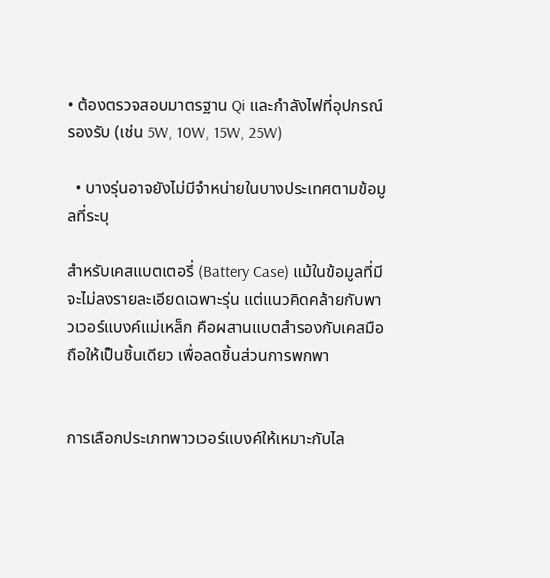• ต้องตรวจสอบมาตรฐาน Qi และกำลังไฟที่อุปกรณ์รองรับ (เช่น 5W, 10W, 15W, 25W)

  • บางรุ่นอาจยังไม่มีจำหน่ายในบางประเทศตามข้อมูลที่ระบุ

สำหรับเคสแบตเตอรี่ (Battery Case) แม้ในข้อมูลที่มีจะไม่ลงรายละเอียดเฉพาะรุ่น แต่แนวคิดคล้ายกับพาวเวอร์แบงค์แม่เหล็ก คือผสานแบตสำรองกับเคสมือถือให้เป็นชิ้นเดียว เพื่อลดชิ้นส่วนการพกพา


การเลือกประเภทพาวเวอร์แบงค์ให้เหมาะกับไล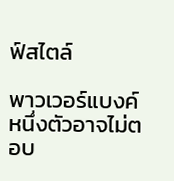ฟ์สไตล์

พาวเวอร์แบงค์หนึ่งตัวอาจไม่ตอบ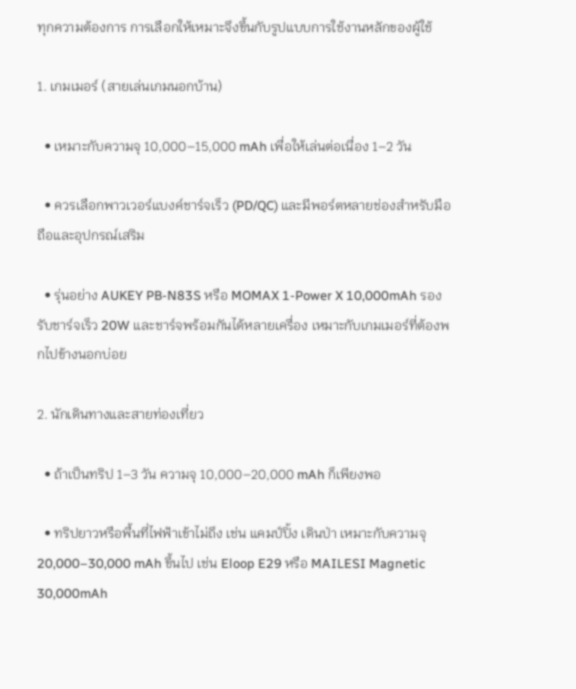ทุกความต้องการ การเลือกให้เหมาะจึงขึ้นกับรูปแบบการใช้งานหลักของผู้ใช้

1. เกมเมอร์ (สายเล่นเกมนอกบ้าน)

  • เหมาะกับความจุ 10,000–15,000 mAh เพื่อให้เล่นต่อเนื่อง 1–2 วัน

  • ควรเลือกพาวเวอร์แบงค์ชาร์จเร็ว (PD/QC) และมีพอร์ตหลายช่องสำหรับมือถือและอุปกรณ์เสริม

  • รุ่นอย่าง AUKEY PB-N83S หรือ MOMAX 1-Power X 10,000mAh รองรับชาร์จเร็ว 20W และชาร์จพร้อมกันได้หลายเครื่อง เหมาะกับเกมเมอร์ที่ต้องพกไปข้างนอกบ่อย

2. นักเดินทางและสายท่องเที่ยว

  • ถ้าเป็นทริป 1–3 วัน ความจุ 10,000–20,000 mAh ก็เพียงพอ

  • ทริปยาวหรือพื้นที่ไฟฟ้าเข้าไม่ถึง เช่น แคมป์ปิ้ง เดินป่า เหมาะกับความจุ 20,000–30,000 mAh ขึ้นไป เช่น Eloop E29 หรือ MAILESI Magnetic 30,000mAh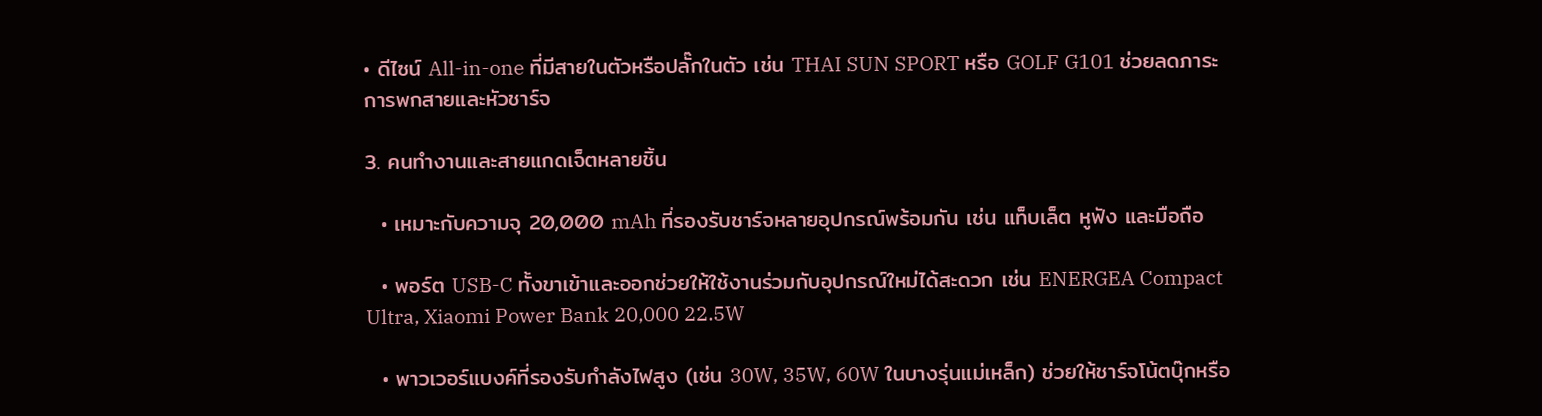• ดีไซน์ All-in-one ที่มีสายในตัวหรือปลั๊กในตัว เช่น THAI SUN SPORT หรือ GOLF G101 ช่วยลดภาระการพกสายและหัวชาร์จ

3. คนทำงานและสายแกดเจ็ตหลายชิ้น

  • เหมาะกับความจุ 20,000 mAh ที่รองรับชาร์จหลายอุปกรณ์พร้อมกัน เช่น แท็บเล็ต หูฟัง และมือถือ

  • พอร์ต USB-C ทั้งขาเข้าและออกช่วยให้ใช้งานร่วมกับอุปกรณ์ใหม่ได้สะดวก เช่น ENERGEA Compact Ultra, Xiaomi Power Bank 20,000 22.5W

  • พาวเวอร์แบงค์ที่รองรับกำลังไฟสูง (เช่น 30W, 35W, 60W ในบางรุ่นแม่เหล็ก) ช่วยให้ชาร์จโน้ตบุ๊กหรือ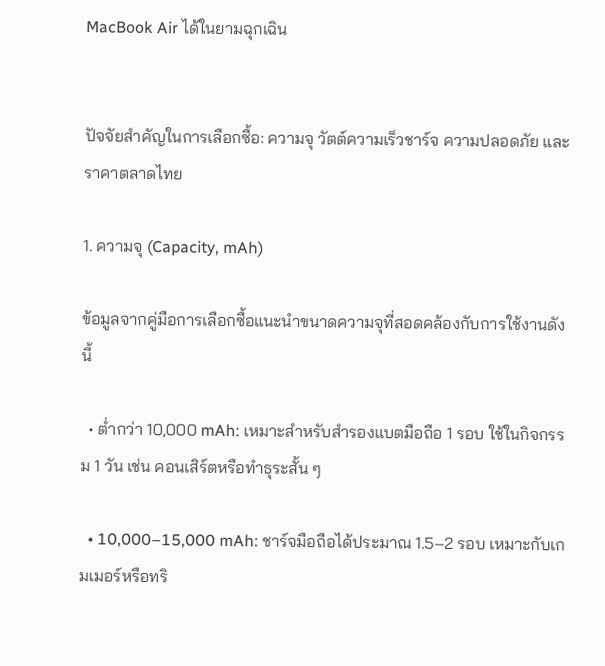MacBook Air ได้ในยามฉุกเฉิน


ปัจจัยสำคัญในการเลือกซื้อ: ความจุ วัตต์ความเร็วชาร์จ ความปลอดภัย และราคาตลาดไทย

1. ความจุ (Capacity, mAh)

ข้อมูลจากคู่มือการเลือกซื้อแนะนำขนาดความจุที่สอดคล้องกับการใช้งานดังนี้

  • ต่ำกว่า 10,000 mAh: เหมาะสำหรับสำรองแบตมือถือ 1 รอบ ใช้ในกิจกรรม 1 วัน เช่น คอนเสิร์ตหรือทำธุระสั้น ๆ

  • 10,000–15,000 mAh: ชาร์จมือถือได้ประมาณ 1.5–2 รอบ เหมาะกับเกมเมอร์หรือทริ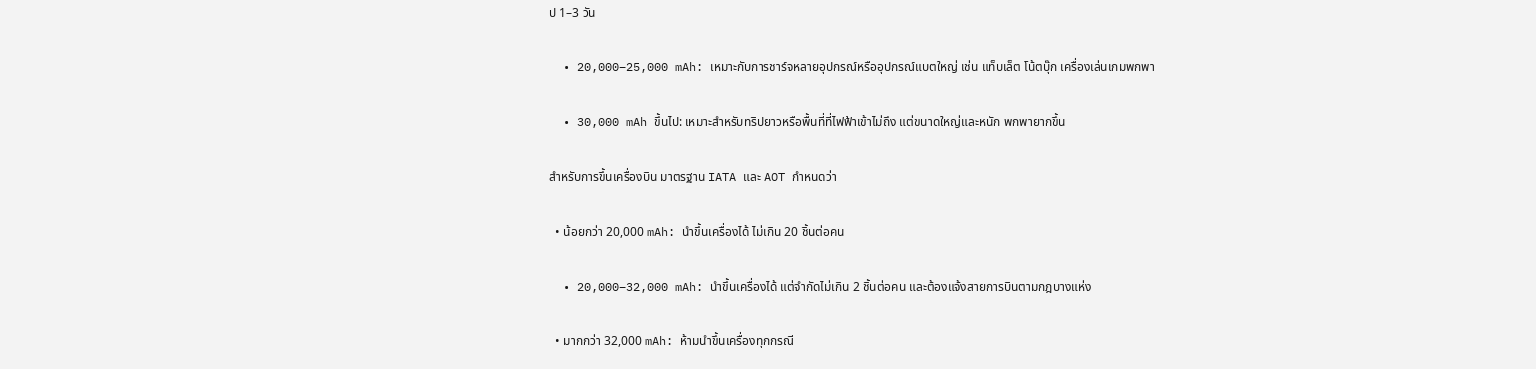ป 1–3 วัน

  • 20,000–25,000 mAh: เหมาะกับการชาร์จหลายอุปกรณ์หรืออุปกรณ์แบตใหญ่ เช่น แท็บเล็ต โน้ตบุ๊ก เครื่องเล่นเกมพกพา

  • 30,000 mAh ขึ้นไป: เหมาะสำหรับทริปยาวหรือพื้นที่ที่ไฟฟ้าเข้าไม่ถึง แต่ขนาดใหญ่และหนัก พกพายากขึ้น

สำหรับการขึ้นเครื่องบิน มาตรฐาน IATA และ AOT กำหนดว่า

  • น้อยกว่า 20,000 mAh: นำขึ้นเครื่องได้ ไม่เกิน 20 ชิ้นต่อคน

  • 20,000–32,000 mAh: นำขึ้นเครื่องได้ แต่จำกัดไม่เกิน 2 ชิ้นต่อคน และต้องแจ้งสายการบินตามกฎบางแห่ง

  • มากกว่า 32,000 mAh: ห้ามนำขึ้นเครื่องทุกกรณี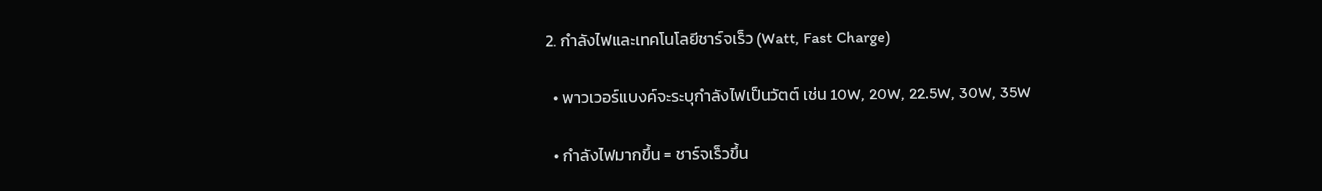2. กำลังไฟและเทคโนโลยีชาร์จเร็ว (Watt, Fast Charge)

  • พาวเวอร์แบงค์จะระบุกำลังไฟเป็นวัตต์ เช่น 10W, 20W, 22.5W, 30W, 35W

  • กำลังไฟมากขึ้น = ชาร์จเร็วขึ้น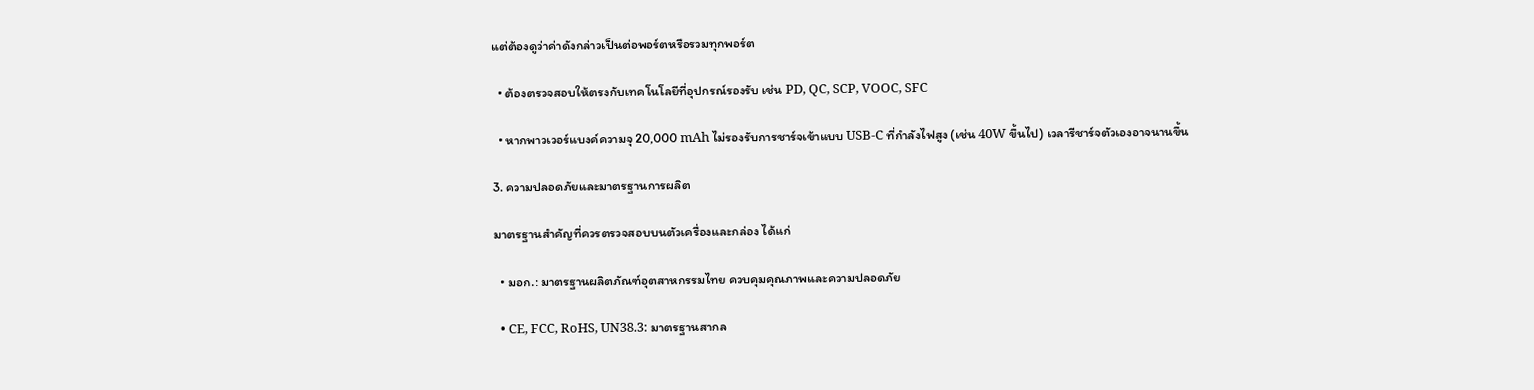แต่ต้องดูว่าค่าดังกล่าวเป็นต่อพอร์ตหรือรวมทุกพอร์ต

  • ต้องตรวจสอบให้ตรงกับเทคโนโลยีที่อุปกรณ์รองรับ เช่น PD, QC, SCP, VOOC, SFC

  • หากพาวเวอร์แบงค์ความจุ 20,000 mAh ไม่รองรับการชาร์จเข้าแบบ USB-C ที่กำลังไฟสูง (เช่น 40W ขึ้นไป) เวลารีชาร์จตัวเองอาจนานขึ้น

3. ความปลอดภัยและมาตรฐานการผลิต

มาตรฐานสำคัญที่ควรตรวจสอบบนตัวเครื่องและกล่อง ได้แก่

  • มอก.: มาตรฐานผลิตภัณฑ์อุตสาหกรรมไทย ควบคุมคุณภาพและความปลอดภัย

  • CE, FCC, RoHS, UN38.3: มาตรฐานสากล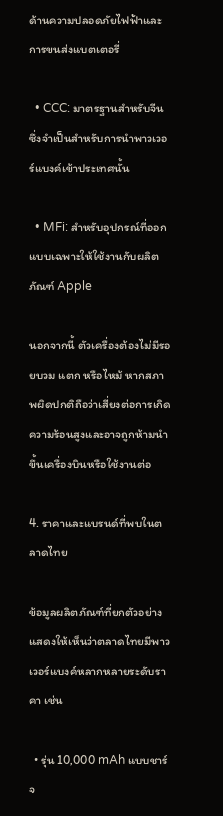ด้านความปลอดภัยไฟฟ้าและการขนส่งแบตเตอรี่

  • CCC: มาตรฐานสำหรับจีน ซึ่งจำเป็นสำหรับการนำพาวเวอร์แบงค์เข้าประเทศนั้น

  • MFi: สำหรับอุปกรณ์ที่ออกแบบเฉพาะให้ใช้งานกับผลิตภัณฑ์ Apple

นอกจากนี้ ตัวเครื่องต้องไม่มีรอยบวม แตก หรือไหม้ หากสภาพผิดปกติถือว่าเสี่ยงต่อการเกิดความร้อนสูงและอาจถูกห้ามนำขึ้นเครื่องบินหรือใช้งานต่อ

4. ราคาและแบรนด์ที่พบในตลาดไทย

ข้อมูลผลิตภัณฑ์ที่ยกตัวอย่างแสดงให้เห็นว่าตลาดไทยมีพาวเวอร์แบงค์หลากหลายระดับราคา เช่น

  • รุ่น 10,000 mAh แบบชาร์จ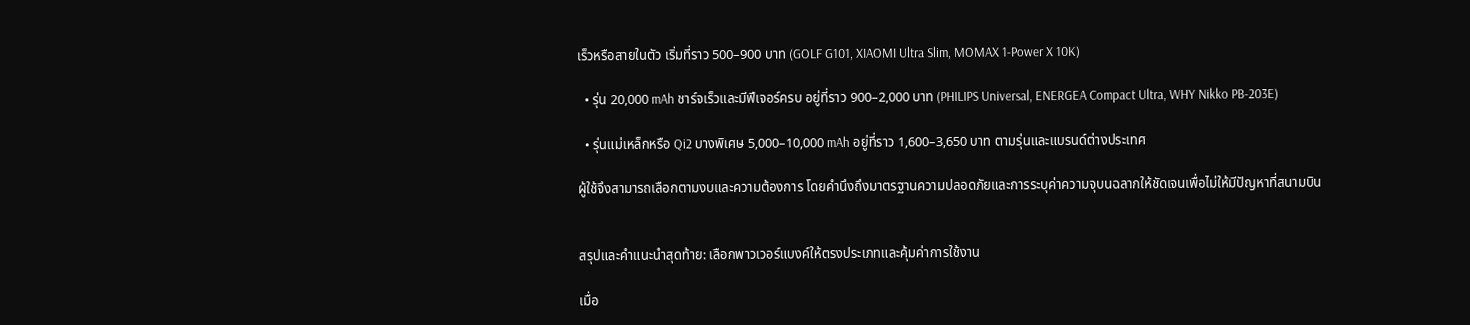เร็วหรือสายในตัว เริ่มที่ราว 500–900 บาท (GOLF G101, XIAOMI Ultra Slim, MOMAX 1-Power X 10K)

  • รุ่น 20,000 mAh ชาร์จเร็วและมีฟีเจอร์ครบ อยู่ที่ราว 900–2,000 บาท (PHILIPS Universal, ENERGEA Compact Ultra, WHY Nikko PB-203E)

  • รุ่นแม่เหล็กหรือ Qi2 บางพิเศษ 5,000–10,000 mAh อยู่ที่ราว 1,600–3,650 บาท ตามรุ่นและแบรนด์ต่างประเทศ

ผู้ใช้จึงสามารถเลือกตามงบและความต้องการ โดยคำนึงถึงมาตรฐานความปลอดภัยและการระบุค่าความจุบนฉลากให้ชัดเจนเพื่อไม่ให้มีปัญหาที่สนามบิน


สรุปและคำแนะนำสุดท้าย: เลือกพาวเวอร์แบงค์ให้ตรงประเภทและคุ้มค่าการใช้งาน

เมื่อ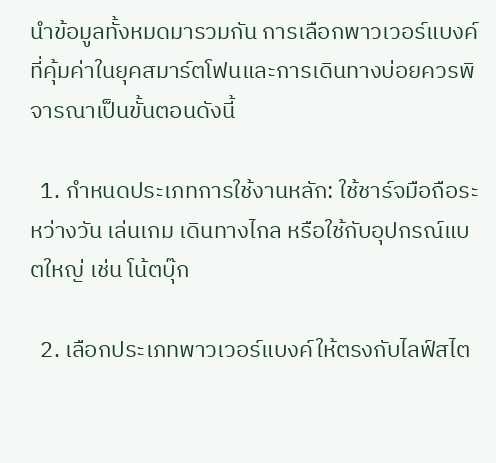นำข้อมูลทั้งหมดมารวมกัน การเลือกพาวเวอร์แบงค์ที่คุ้มค่าในยุคสมาร์ตโฟนและการเดินทางบ่อยควรพิจารณาเป็นขั้นตอนดังนี้

  1. กำหนดประเภทการใช้งานหลัก: ใช้ชาร์จมือถือระหว่างวัน เล่นเกม เดินทางไกล หรือใช้กับอุปกรณ์แบตใหญ่ เช่น โน้ตบุ๊ก

  2. เลือกประเภทพาวเวอร์แบงค์ให้ตรงกับไลฟ์สไต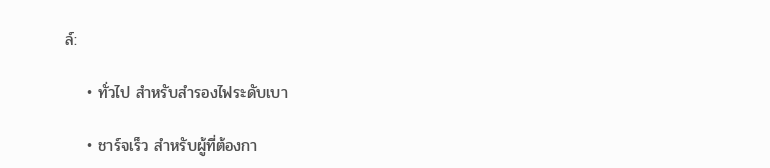ล์:

    • ทั่วไป สำหรับสำรองไฟระดับเบา

    • ชาร์จเร็ว สำหรับผู้ที่ต้องกา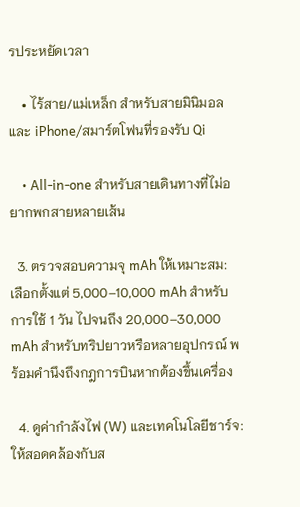รประหยัดเวลา

    • ไร้สาย/แม่เหล็ก สำหรับสายมินิมอลและ iPhone/สมาร์ตโฟนที่รองรับ Qi

    • All-in-one สำหรับสายเดินทางที่ไม่อยากพกสายหลายเส้น

  3. ตรวจสอบความจุ mAh ให้เหมาะสม: เลือกตั้งแต่ 5,000–10,000 mAh สำหรับการใช้ 1 วัน ไปจนถึง 20,000–30,000 mAh สำหรับทริปยาวหรือหลายอุปกรณ์ พร้อมคำนึงถึงกฎการบินหากต้องขึ้นเครื่อง

  4. ดูค่ากำลังไฟ (W) และเทคโนโลยีชาร์จ: ให้สอดคล้องกับส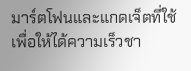มาร์ตโฟนและแกดเจ็ตที่ใช้ เพื่อให้ได้ความเร็วชา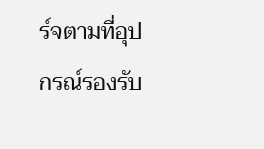ร์จตามที่อุปกรณ์รองรับ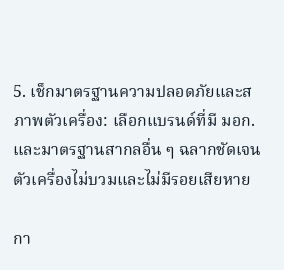5. เช็กมาตรฐานความปลอดภัยและสภาพตัวเครื่อง: เลือกแบรนด์ที่มี มอก. และมาตรฐานสากลอื่น ๆ ฉลากชัดเจน ตัวเครื่องไม่บวมและไม่มีรอยเสียหาย

กา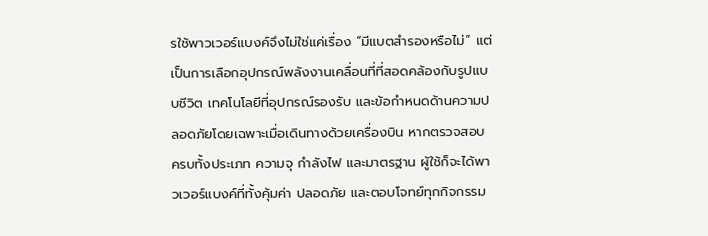รใช้พาวเวอร์แบงค์จึงไม่ใช่แค่เรื่อง “มีแบตสำรองหรือไม่” แต่เป็นการเลือกอุปกรณ์พลังงานเคลื่อนที่ที่สอดคล้องกับรูปแบบชีวิต เทคโนโลยีที่อุปกรณ์รองรับ และข้อกำหนดด้านความปลอดภัยโดยเฉพาะเมื่อเดินทางด้วยเครื่องบิน หากตรวจสอบครบทั้งประเภท ความจุ กำลังไฟ และมาตรฐาน ผู้ใช้ก็จะได้พาวเวอร์แบงค์ที่ทั้งคุ้มค่า ปลอดภัย และตอบโจทย์ทุกกิจกรรม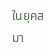ในยุคสมา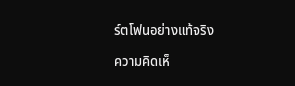ร์ตโฟนอย่างแท้จริง

ความคิดเห็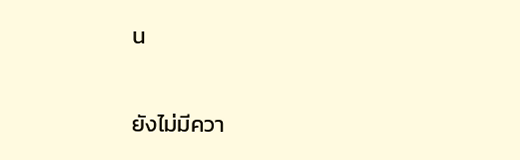น

ยังไม่มีควา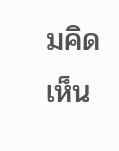มคิดเห็น